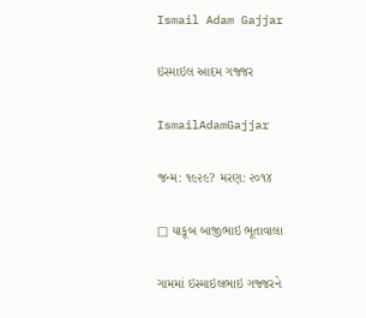Ismail Adam Gajjar

ઇસ્માઇલ આદમ ગજ્જર

IsmailAdamGajjar

જન્મ: ૧૯૨૯? મરણ: ૨૦૧૪

□ યાકૂબ બાજીભાઇ ભૂતાવાલા

ગામમાં ઇસ્માઇલભાઇ ગજ્જરને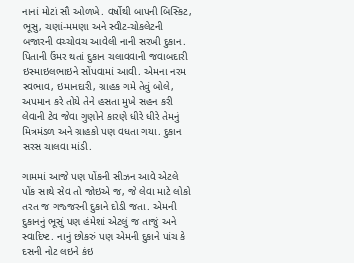નાનાં મોટાં સૌ ઓળખે. વર્ષોથી બાપની બિસ્કિટ, ભૂસુ, ચણાં-મમણા અને સ્વીટ-ચોકલેટની બજારની વચ્ચોવચ આવેલી નાની સરખી દુકાન. પિતાની ઉંમર થતાં દુકાન ચલાવવાની જવાબદારી ઇસ્માઇલભાઇને સોંપવામાં આવી. એમના નરમ સ્વભાવ, ઇમાનદારી, ગ્રાહક ગમે તેવું બોલે, અપમાન કરે તોયે તેને હસતા મુખે સહન કરી લેવાની ટેવ જેવા ગુણોને કારણે ધીરે ધીરે તેમનું મિત્રમંડળ અને ગ્રાહકો પણ વધતા ગયા. દુકાન સરસ ચાલવા માંડી.

ગામમાં આજે પણ પોંકની સીઝન આવે એટલે પોંક સાથે સેવ તો જોઇએ જ, જે લેવા માટે લોકો તરત જ ગજ્જરની દુકાને દોડી જતા. એમની દુકાનનું ભૂસું પણ હંમેશાં એટલું જ તાજું અને સ્વાદિષ્ટ. નાનું છોકરું પણ એમની દુકાને પાંચ કે દસની નોટ લઇને કંઇ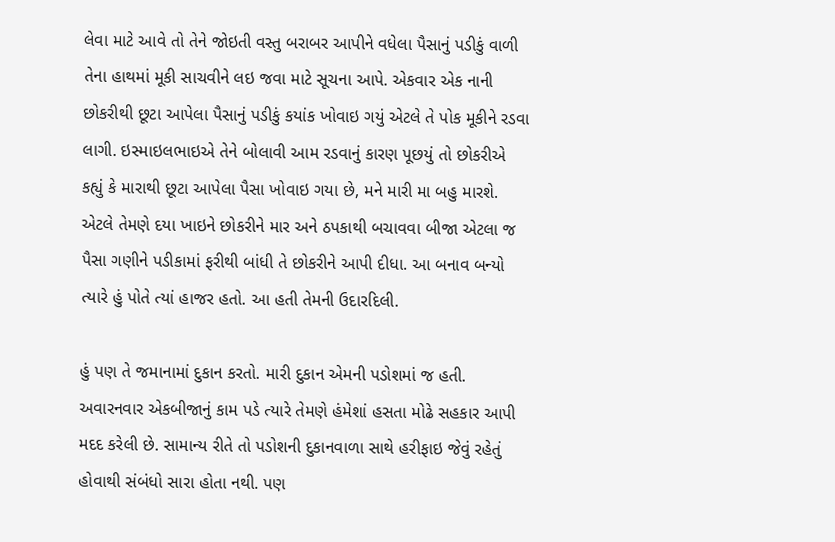લેવા માટે આવે તો તેને જોઇતી વસ્તુ બરાબર આપીને વધેલા પૈસાનું પડીકું વાળી તેના હાથમાં મૂકી સાચવીને લઇ જવા માટે સૂચના આપે. એકવાર એક નાની છોકરીથી છૂટા આપેલા પૈસાનું પડીકું કયાંક ખોવાઇ ગયું એટલે તે પોક મૂકીને રડવા લાગી. ઇસ્માઇલભાઇએ તેને બોલાવી આમ રડવાનું કારણ પૂછયું તો છોકરીએ કહ્યું કે મારાથી છૂટા આપેલા પૈસા ખોવાઇ ગયા છે, મને મારી મા બહુ મારશે. એટલે તેમણે દયા ખાઇને છોકરીને માર અને ઠપકાથી બચાવવા બીજા એટલા જ પૈસા ગણીને પડીકામાં ફરીથી બાંધી તે છોકરીને આપી દીધા. આ બનાવ બન્યો ત્યારે હું પોતે ત્યાં હાજર હતો. આ હતી તેમની ઉદારદિલી.

હું પણ તે જમાનામાં દુકાન કરતો. મારી દુકાન એમની પડોશમાં જ હતી. અવારનવાર એકબીજાનું કામ પડે ત્યારે તેમણે હંમેશાં હસતા મોઢે સહકાર આપી મદદ કરેલી છે. સામાન્ય રીતે તો પડોશની દુકાનવાળા સાથે હરીફાઇ જેવું રહેતું હોવાથી સંબંધો સારા હોતા નથી. પણ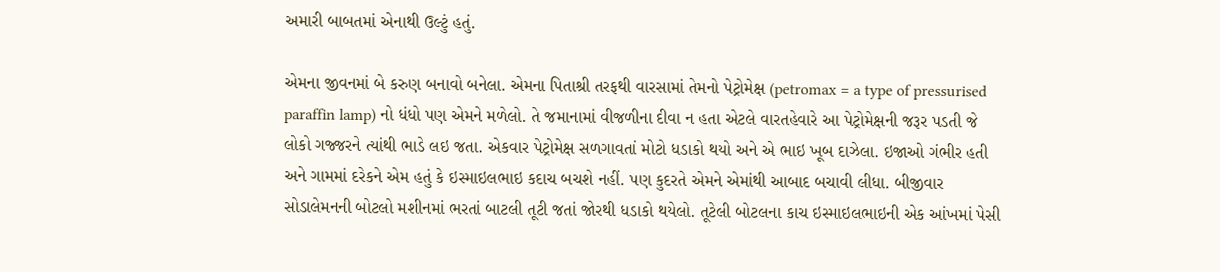અમારી બાબતમાં એનાથી ઉલ્ટું હતું.

એમના જીવનમાં બે કરુણ બનાવો બનેલા. એમના પિતાશ્રી તરફથી વારસામાં તેમનો પેટ્રોમેક્ષ (petromax = a type of pressurised paraffin lamp) નો ધંધો પણ એમને મળેલો. તે જમાનામાં વીજળીના દીવા ન હતા એટલે વારતહેવારે આ પેટ્રોમેક્ષની જરૂર પડતી જે લોકો ગજ્જરને ત્યાંથી ભાડે લઇ જતા. એકવાર પેટ્રોમેક્ષ સળગાવતાં મોટો ધડાકો થયો અને એ ભાઇ ખૂબ દાઝેલા. ઇજાઓ ગંભીર હતી અને ગામમાં દરેકને એમ હતું કે ઇસ્માઇલભાઇ કદાચ બચશે નહીં. પણ કુદરતે એમને એમાંથી આબાદ બચાવી લીધા. બીજીવાર સોડાલેમનની બોટલો મશીનમાં ભરતાં બાટલી તૂટી જતાં જોરથી ધડાકો થયેલો. તૂટેલી બોટલના કાચ ઇસ્માઇલભાઇની એક આંખમાં પેસી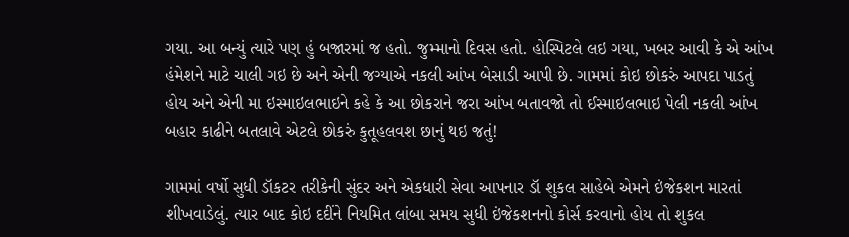ગયા. આ બન્યું ત્યારે પણ હું બજારમાં જ હતો. જુમ્માનો દિવસ હતો. હોસ્પિટલે લઇ ગયા, ખબર આવી કે એ આંખ હંમેશને માટે ચાલી ગઇ છે અને એની જગ્યાએ નકલી આંખ બેસાડી આપી છે. ગામમાં કોઇ છોકરું આપદા પાડતું હોય અને એની મા ઇસ્માઇલભાઇને કહે કે આ છોકરાને જરા આંખ બતાવજો તો ઈસ્માઇલભાઇ પેલી નકલી આંખ બહાર કાઢીને બતલાવે એટલે છોકરું કુતૂહલવશ છાનું થઇ જતું!

ગામમાં વર્ષો સુધી ડૉકટર તરીકેની સુંદર અને એકધારી સેવા આપનાર ડૉ શુકલ સાહેબે એમને ઇંજેકશન મારતાં શીખવાડેલું. ત્યાર બાદ કોઇ દદીંને નિયમિત લાંબા સમય સુધી ઇંજેકશનનો કોર્સ કરવાનો હોય તો શુકલ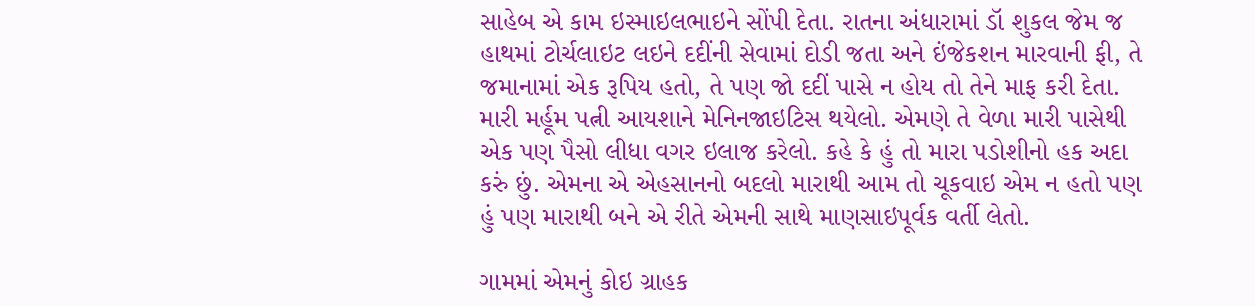સાહેબ એ કામ ઇસ્માઇલભાઇને સોંપી દેતા. રાતના અંધારામાં ડૉ શુકલ જેમ જ હાથમાં ટોર્ચલાઇટ લઇને દદીંની સેવામાં દોડી જતા અને ઇંજેકશન મારવાની ફી, તે જમાનામાં એક રૂપિય હતો, તે પણ જો દદીં પાસે ન હોય તો તેને માફ કરી દેતા. મારી મર્હૂમ પત્ની આયશાને મેનિનજાઇટિસ થયેલો. એમણે તે વેળા મારી પાસેથી એક પણ પૈસો લીધા વગર ઇલાજ કરેલો. કહે કે હું તો મારા પડોશીનો હક અદા કરું છું. એમના એ એહસાનનો બદલો મારાથી આમ તો ચૂકવાઇ એમ ન હતો પણ હું પણ મારાથી બને એ રીતે એમની સાથે માણસાઇપૂર્વક વર્તી લેતો.

ગામમાં એમનું કોઇ ગ્રાહક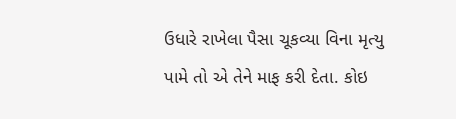ઉધારે રાખેલા પૈસા ચૂકવ્યા વિના મૃત્યુ પામે તો એ તેને માફ કરી દેતા. કોઇ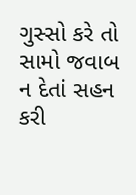ગુસ્સો કરે તો સામો જવાબ ન દેતાં સહન કરી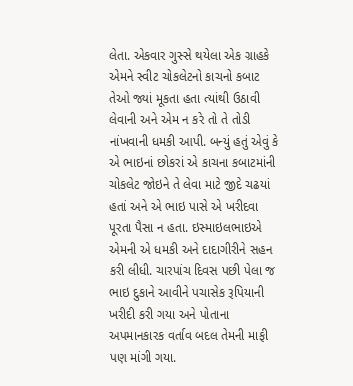લેતા. એકવાર ગુસ્સે થયેલા એક ગ્રાહકે એમને સ્વીટ ચોકલેટનો કાચનો કબાટ તેઓ જ્યાં મૂકતા હતા ત્યાંથી ઉઠાવી લેવાની અને એમ ન કરે તો તે તોડી નાંખવાની ધમકી આપી. બન્યું હતું એવું કે એ ભાઇનાં છોકરાં એ કાચના કબાટમાંની ચોકલેટ જોઇને તે લેવા માટે જીદે ચઢયાં હતાં અને એ ભાઇ પાસે એ ખરીદવા પૂરતા પૈસા ન હતા. ઇસ્માઇલભાઇએ એમની એ ધમકી અને દાદાગીરીને સહન કરી લીધી. ચારપાંચ દિવસ પછી પેલા જ ભાઇ દુકાને આવીને પચાસેક રૂપિયાની ખરીદી કરી ગયા અને પોતાના અપમાનકારક વર્તાવ બદલ તેમની માફી પણ માંગી ગયા.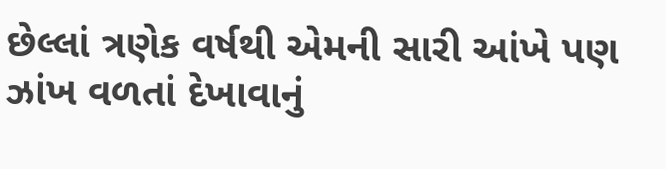છેલ્લાં ત્રણેક વર્ષથી એમની સારી આંખે પણ ઝાંખ વળતાં દેખાવાનું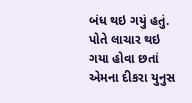બંધ થઇ ગયું હતું. પોતે લાચાર થઇ ગયા હોવા છતાં એમના દીકરા યુનુસ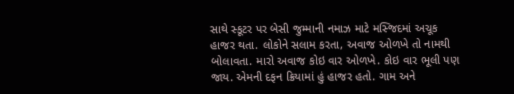સાથે સ્કૂટર પર બેસી જુમ્માની નમાઝ માટે મસ્જિદમાં અચૂક હાજર થતા. લોકોને સલામ કરતા, અવાજ ઓળખે તો નામથી બોલાવતા. મારો અવાજ કોઇ વાર ઓળખે. કોઇ વાર ભૂલી પણ જાય. એમની દફન ક્રિયામાં હું હાજર હતો. ગામ અને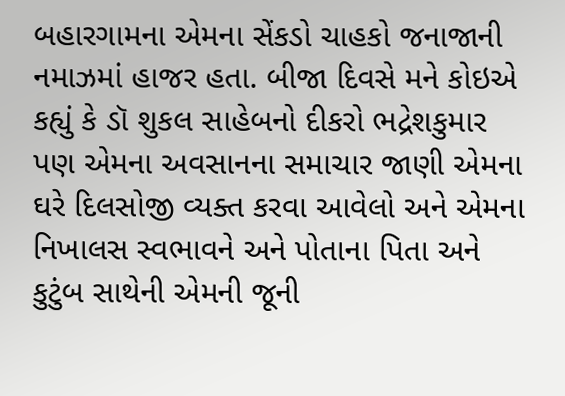બહારગામના એમના સેંકડો ચાહકો જનાજાની નમાઝમાં હાજર હતા. બીજા દિવસે મને કોઇએ કહ્યું કે ડૉ શુકલ સાહેબનો દીકરો ભદ્રેશકુમાર પણ એમના અવસાનના સમાચાર જાણી એમના ઘરે દિલસોજી વ્યક્ત કરવા આવેલો અને એમના નિખાલસ સ્વભાવને અને પોતાના પિતા અને કુટુંબ સાથેની એમની જૂની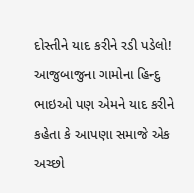દોસ્તીને યાદ કરીને રડી પડેલો! આજુબાજુના ગામોના હિન્દુ ભાઇઓ પણ એમને યાદ કરીને કહેતા કે આપણા સમાજે એક અચ્છો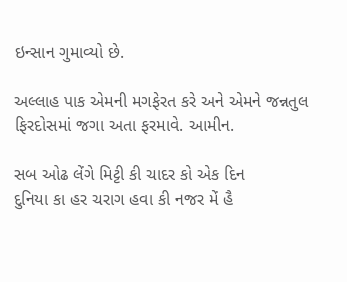ઇન્સાન ગુમાવ્યો છે.

અલ્લાહ પાક એમની મગફેરત કરે અને એમને જન્નતુલ ફિરદોસમાં જગા અતા ફરમાવે. આમીન.

સબ ઓઢ લેંગે મિટ્ટી કી ચાદર કો એક દિન
દુનિયા કા હર ચરાગ હવા કી નજર મેં હૈ